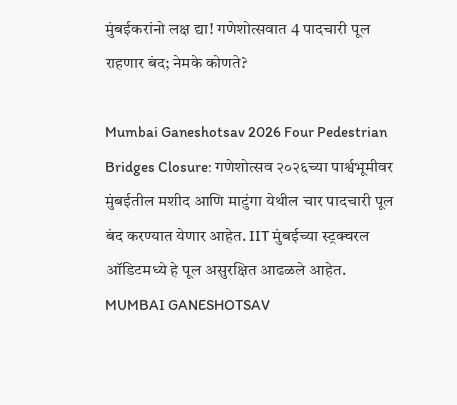मुंबईकरांनो लक्ष द्या! गणेशोत्सवात 4 पादचारी पूल राहणार बंद; नेमके कोणते?

Mumbai Ganeshotsav 2026 Four Pedestrian Bridges Closure: गणेशोत्सव २०२६च्या पार्श्वभूमीवर मुंबईतील मशीद आणि माटुंगा येथील चार पादचारी पूल बंद करण्यात येणार आहेत. IIT मुंबईच्या स्ट्रक्चरल ऑडिटमध्ये हे पूल असुरक्षित आढळले आहेत.
MUMBAI GANESHOTSAV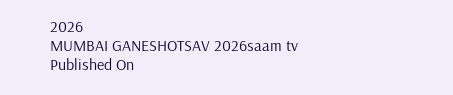2026
MUMBAI GANESHOTSAV 2026saam tv
Published On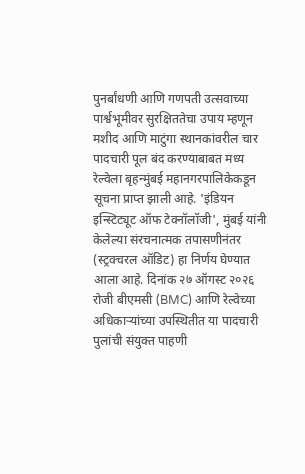पुनर्बांधणी आणि गणपती उत्सवाच्या पार्श्वभूमीवर सुरक्षिततेचा उपाय म्हणून मशीद आणि माटुंगा स्थानकांवरील चार पादचारी पूल बंद करण्याबाबत मध्य रेल्वेला बृहन्मुंबई महानगरपालिकेकडून सूचना प्राप्त झाली आहे. 'इंडियन इन्स्टिट्यूट ऑफ टेक्नॉलॉजी', मुंबई यांनी केलेल्या संरचनात्मक तपासणीनंतर (स्ट्रक्चरल ऑडिट) हा निर्णय घेण्यात आला आहे. दिनांक २७ ऑगस्ट २०२६ रोजी बीएमसी (BMC) आणि रेल्वेच्या अधिकाऱ्यांच्या उपस्थितीत या पादचारी पुलांची संयुक्त पाहणी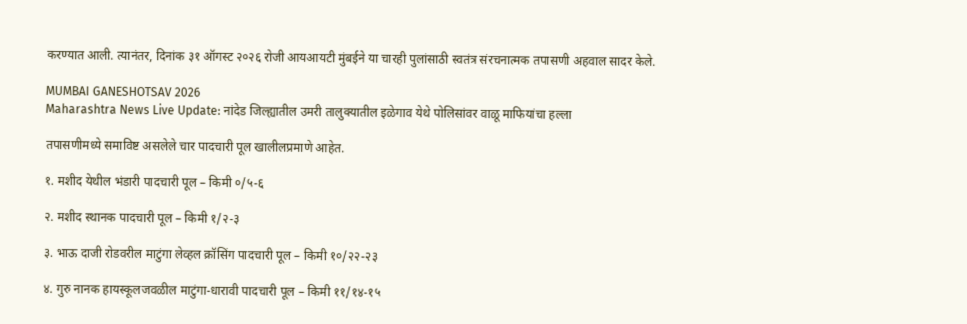करण्यात आली. त्यानंतर, दिनांक ३१ ऑगस्ट २०२६ रोजी आयआयटी मुंबईने या चारही पुलांसाठी स्वतंत्र संरचनात्मक तपासणी अहवाल सादर केले.

MUMBAI GANESHOTSAV 2026
Maharashtra News Live Update: नांदेड जिल्ह्यातील उमरी तालुक्यातील इळेगाव येथे पोलिसांवर वाळू माफियांचा हल्ला

तपासणीमध्ये समाविष्ट असलेले चार पादचारी पूल खालीलप्रमाणे आहेत.

१. मशीद येथील भंडारी पादचारी पूल – किमी ०/५-६

२. मशीद स्थानक पादचारी पूल – किमी १/२-३

३. भाऊ दाजी रोडवरील माटुंगा लेव्हल क्रॉसिंग पादचारी पूल – किमी १०/२२-२३

४. गुरु नानक हायस्कूलजवळील माटुंगा-धारावी पादचारी पूल – किमी ११/१४-१५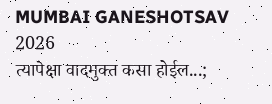MUMBAI GANESHOTSAV 2026
त्यापेक्षा वादमुक्त कसा होईल...;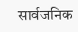सार्वजनिक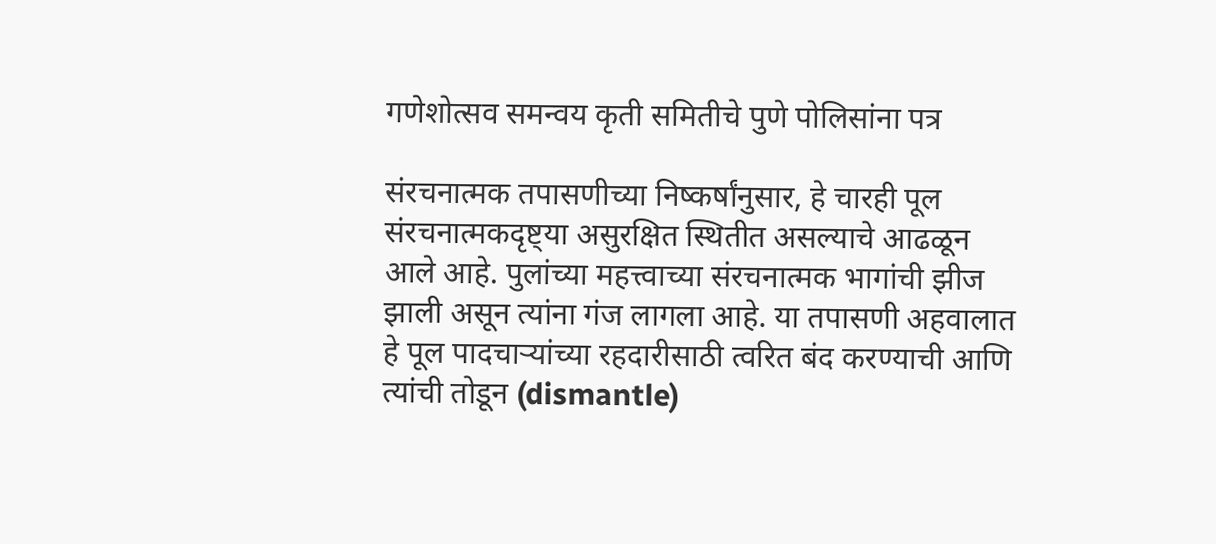गणेशोत्सव समन्वय कृती समितीचे पुणे पोलिसांना पत्र

संरचनात्मक तपासणीच्या निष्कर्षांनुसार, हे चारही पूल संरचनात्मकदृष्ट्या असुरक्षित स्थितीत असल्याचे आढळून आले आहे. पुलांच्या महत्त्वाच्या संरचनात्मक भागांची झीज झाली असून त्यांना गंज लागला आहे. या तपासणी अहवालात हे पूल पादचाऱ्यांच्या रहदारीसाठी त्वरित बंद करण्याची आणि त्यांची तोडून (dismantle)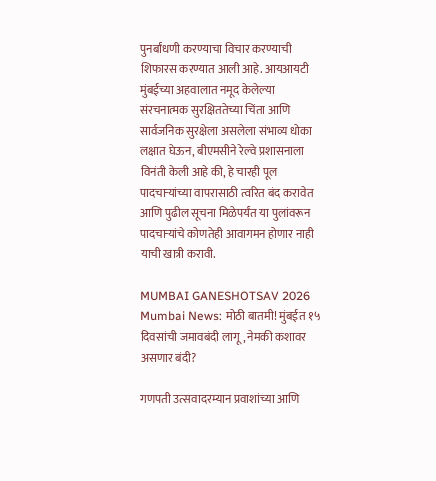पुनर्बांधणी करण्याचा विचार करण्याची शिफारस करण्यात आली आहे. आयआयटी मुंबईच्या अहवालात नमूद केलेल्या संरचनात्मक सुरक्षिततेच्या चिंता आणि सार्वजनिक सुरक्षेला असलेला संभाव्य धोका लक्षात घेऊन, बीएमसीने रेल्वे प्रशासनाला विनंती केली आहे की, हे चारही पूल पादचाऱ्यांच्या वापरासाठी त्वरित बंद करावेत आणि पुढील सूचना मिळेपर्यंत या पुलांवरून पादचाऱ्यांचे कोणतेही आवागमन होणार नाही याची खात्री करावी.

MUMBAI GANESHOTSAV 2026
Mumbai News: मोठी बातमी! मुंबईत १५ दिवसांची जमावबंदी लागू, नेमकी कशावर असणार बंदी?

गणपती उत्सवादरम्यान प्रवाशांच्या आणि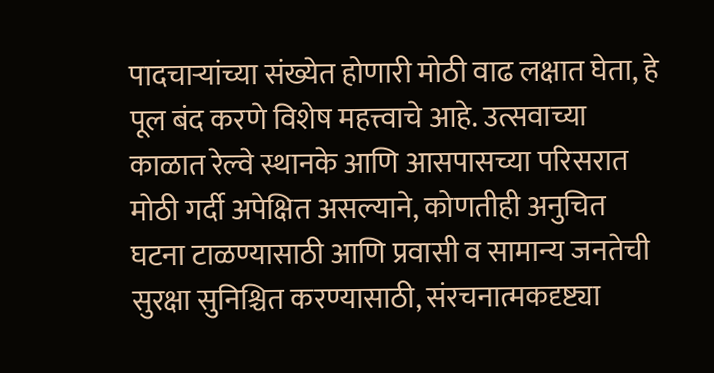पादचाऱ्यांच्या संख्येत होणारी मोठी वाढ लक्षात घेता, हे पूल बंद करणे विशेष महत्त्वाचे आहे. उत्सवाच्या काळात रेल्वे स्थानके आणि आसपासच्या परिसरात मोठी गर्दी अपेक्षित असल्याने, कोणतीही अनुचित घटना टाळण्यासाठी आणि प्रवासी व सामान्य जनतेची सुरक्षा सुनिश्चित करण्यासाठी, संरचनात्मकदृष्ट्या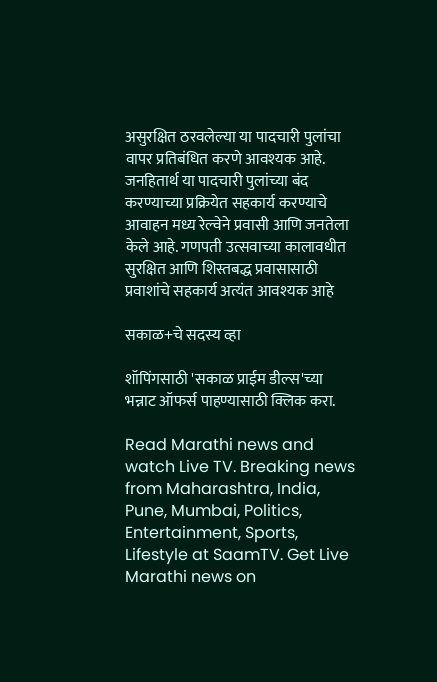असुरक्षित ठरवलेल्या या पादचारी पुलांचा वापर प्रतिबंधित करणे आवश्यक आहे. जनहितार्थ या पादचारी पुलांच्या बंद करण्याच्या प्रक्रियेत सहकार्य करण्याचे आवाहन मध्य रेल्वेने प्रवासी आणि जनतेला केले आहे. गणपती उत्सवाच्या कालावधीत सुरक्षित आणि शिस्तबद्ध प्रवासासाठी प्रवाशांचे सहकार्य अत्यंत आवश्यक आहे

सकाळ+चे सदस्य व्हा

शॉपिंगसाठी 'सकाळ प्राईम डील्स'च्या भन्नाट ऑफर्स पाहण्यासाठी क्लिक करा.

Read Marathi news and watch Live TV. Breaking news from Maharashtra, India, Pune, Mumbai, Politics, Entertainment, Sports, Lifestyle at SaamTV. Get Live Marathi news on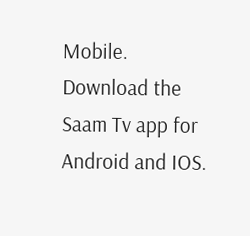Mobile. Download the Saam Tv app for Android and IOS.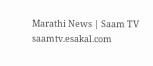Marathi News | Saam TV
saamtv.esakal.com